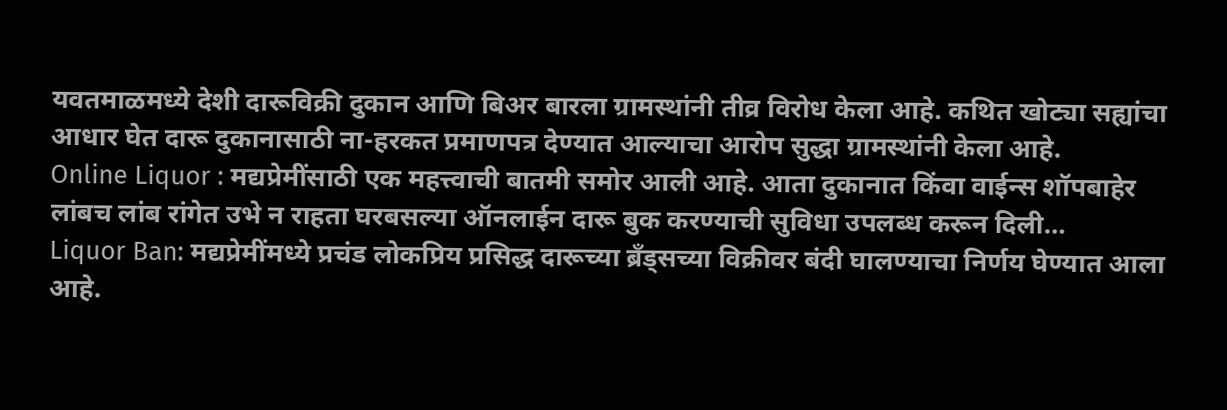यवतमाळमध्ये देशी दारूविक्री दुकान आणि बिअर बारला ग्रामस्थांनी तीव्र विरोध केला आहे. कथित खोट्या सह्यांचा आधार घेत दारू दुकानासाठी ना-हरकत प्रमाणपत्र देण्यात आल्याचा आरोप सुद्धा ग्रामस्थांनी केला आहे.
Online Liquor : मद्यप्रेमींसाठी एक महत्त्वाची बातमी समोर आली आहे. आता दुकानात किंवा वाईन्स शॉपबाहेर लांबच लांब रांगेत उभे न राहता घरबसल्या ऑनलाईन दारू बुक करण्याची सुविधा उपलब्ध करून दिली…
Liquor Ban: मद्यप्रेमींमध्ये प्रचंड लोकप्रिय प्रसिद्ध दारूच्या ब्रँड्सच्या विक्रीवर बंदी घालण्याचा निर्णय घेण्यात आला आहे.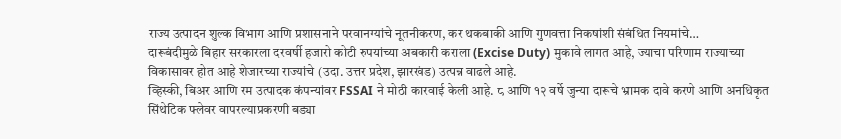राज्य उत्पादन शुल्क विभाग आणि प्रशासनाने परवानग्यांचे नूतनीकरण, कर थकबाकी आणि गुणवत्ता निकषांशी संबंधित नियमांचे…
दारूबंदीमुळे बिहार सरकारला दरवर्षी हजारो कोटी रुपयांच्या अबकारी कराला (Excise Duty) मुकावे लागत आहे, ज्याचा परिणाम राज्याच्या विकासावर होत आहे शेजारच्या राज्यांचे (उदा. उत्तर प्रदेश, झारखंड) उत्पन्न वाढले आहे.
व्हिस्की, बिअर आणि रम उत्पादक कंपन्यांवर FSSAI ने मोठी कारवाई केली आहे. ८ आणि १२ वर्षे जुन्या दारूचे भ्रामक दावे करणे आणि अनधिकृत सिंथेटिक फ्लेवर वापरल्याप्रकरणी बड्या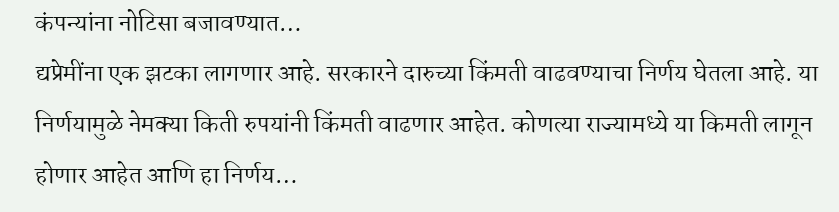कंपन्यांना नोटिसा बजावण्यात…
द्यप्रेमींना एक झटका लागणार आहे. सरकारने दारुच्या किंमती वाढवण्याचा निर्णय घेतला आहे. या निर्णयामुळे नेमक्या किती रुपयांनी किंमती वाढणार आहेत. कोणत्या राज्यामध्ये या किमती लागून होणार आहेत आणि हा निर्णय…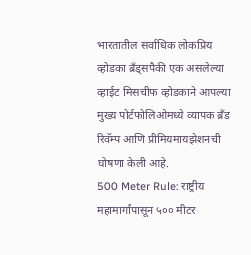भारतातील सर्वाधिक लोकप्रिय व्होडका ब्रँड्सपैकी एक असलेल्या व्हाईट मिसचीफ व्होडकाने आपल्या मुख्य पोर्टफोलिओमध्ये व्यापक ब्रँड रिवॅम्प आणि प्रीमियमायझेशनची घोषणा केली आहे.
500 Meter Rule: राष्ट्रीय महामार्गांपासून ५०० मीटर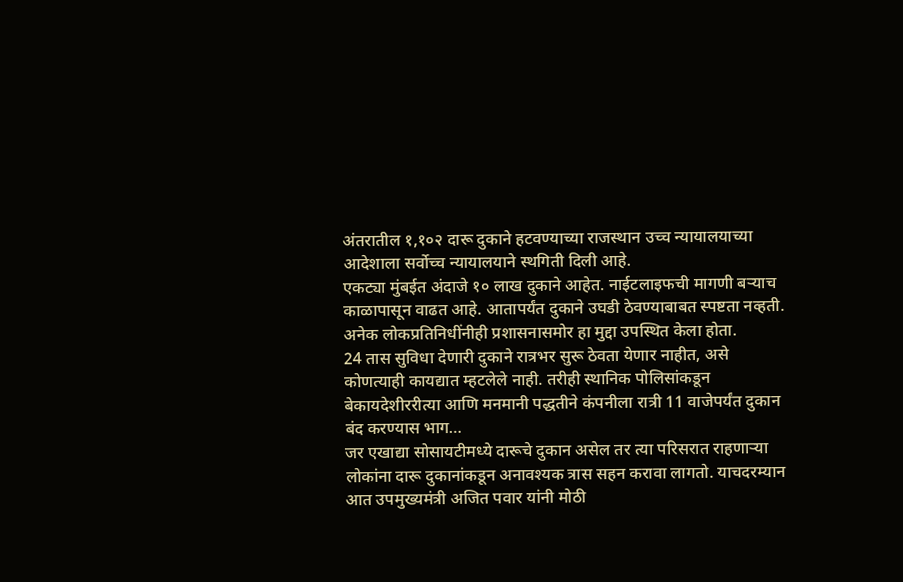अंतरातील १,१०२ दारू दुकाने हटवण्याच्या राजस्थान उच्च न्यायालयाच्या आदेशाला सर्वोच्च न्यायालयाने स्थगिती दिली आहे.
एकट्या मुंबईत अंदाजे १० लाख दुकाने आहेत. नाईटलाइफची मागणी बऱ्याच काळापासून वाढत आहे. आतापर्यंत दुकाने उघडी ठेवण्याबाबत स्पष्टता नव्हती. अनेक लोकप्रतिनिधींनीही प्रशासनासमोर हा मुद्दा उपस्थित केला होता.
24 तास सुविधा देणारी दुकाने रात्रभर सुरू ठेवता येणार नाहीत, असे कोणत्याही कायद्यात म्हटलेले नाही. तरीही स्थानिक पोलिसांकडून बेकायदेशीररीत्या आणि मनमानी पद्धतीने कंपनीला रात्री 11 वाजेपर्यंत दुकान बंद करण्यास भाग…
जर एखाद्या सोसायटीमध्ये दारूचे दुकान असेल तर त्या परिसरात राहणाऱ्या लोकांना दारू दुकानांकडून अनावश्यक त्रास सहन करावा लागतो. याचदरम्यान आत उपमुख्यमंत्री अजित पवार यांनी मोठी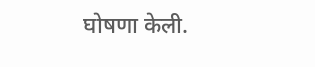घोषणा केली.